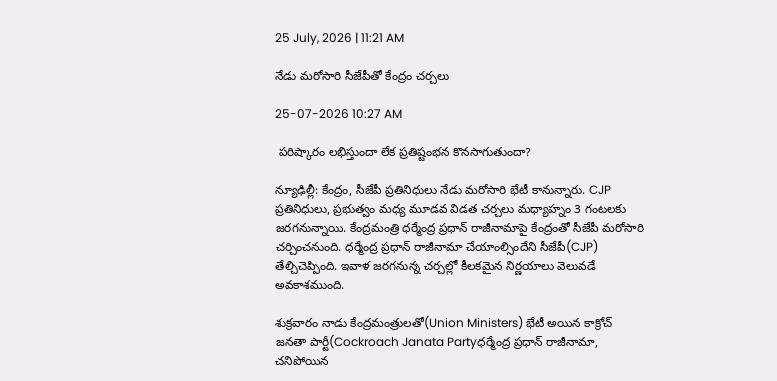25 July, 2026 | 11:21 AM

నేడు మరోసారి సీజేపీతో కేంద్రం చర్చలు

25-07-2026 10:27 AM

 పరిష్కారం లభిస్తుందా లేక ప్రతిష్టంభన కొనసాగుతుందా?

న్యూఢిల్లీ: కేంద్రం, సీజేపీ ప్రతినిధులు నేడు మరోసారి భేటీ కానున్నారు. CJP ప్రతినిధులు, ప్రభుత్వం మధ్య మూడవ విడత చర్చలు మధ్యాహ్నం 3 గంటలకు జరగనున్నాయి. కేంద్రమంత్రి ధర్మేంద్ర ప్రధాన్ రాజీనామాపై కేంద్రంతో సీజేపీ మరోసారి చర్చించనుంది. ధర్మేంద్ర ప్రధాన్ రాజీనామా చేయాంల్సిందేని సీజేపీ(CJP) తేల్చిచెప్పింది. ఇవాళ జరగనున్న చర్చల్లో కీలకమైన నిర్ణయాలు వెలువడే అవకాశముంది.

శుక్రవారం నాడు కేంద్రమంత్రులతో(Union Ministers) భేటీ అయిన కాక్రోచ్ జనతా పార్టీ(Cockroach Janata Partyధర్మేంద్ర ప్రధాన్ రాజీనామా, చనిపోయిన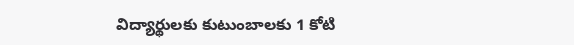విద్యార్థులకు కుటుంబాలకు 1 కోటి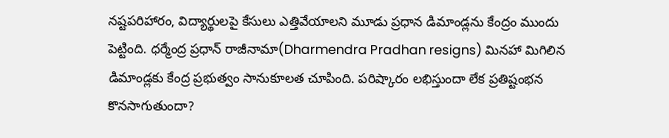నష్టపరిహారం, విద్యార్థులపై కేసులు ఎత్తివేయాలని మూడు ప్రధాన డిమాండ్లను కేంద్రం ముందు పెట్టింది. ధర్మేంద్ర ప్రధాన్ రాజీనామా(Dharmendra Pradhan resigns) మినహా మిగిలిన డిమాండ్లకు కేంద్ర ప్రభుత్వం సానుకూలత చూపింది. పరిష్కారం లభిస్తుందా లేక ప్రతిష్టంభన కొనసాగుతుందా?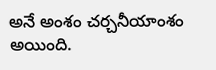అనే అంశం చర్చనీయాంశం అయింది.